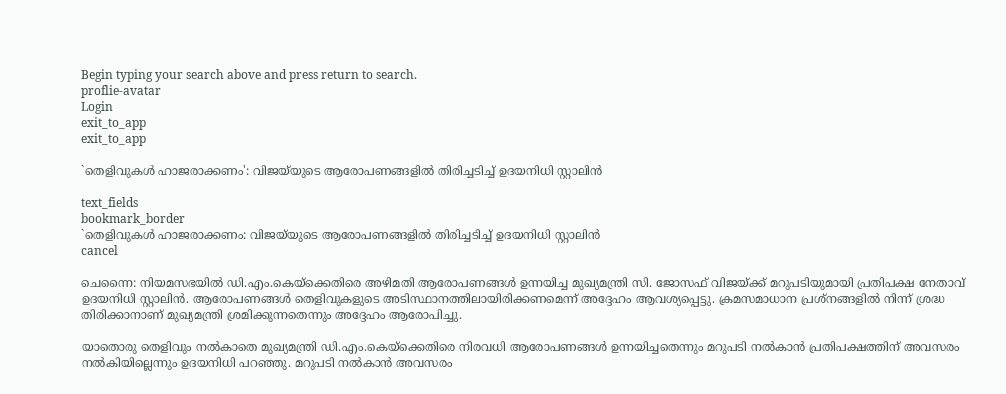Begin typing your search above and press return to search.
proflie-avatar
Login
exit_to_app
exit_to_app

`തെളിവുകൾ ഹാജരാക്കണം': വിജയ്‌യുടെ ആരോപണങ്ങളിൽ തിരിച്ചടിച്ച് ഉദയനിധി സ്റ്റാലിൻ

text_fields
bookmark_border
`തെളിവുകൾ ഹാജരാക്കണം: വിജയ്‌യുടെ ആരോപണങ്ങളിൽ തിരിച്ചടിച്ച് ഉദയനിധി സ്റ്റാലിൻ
cancel

ചെന്നൈ: നിയമസഭയിൽ ഡി.എം.കെയ്‌ക്കെതിരെ അഴിമതി ആരോപണങ്ങൾ ഉന്നയിച്ച മുഖ്യമന്ത്രി സി. ജോസഫ് വിജയ്‌ക്ക് മറുപടിയുമായി പ്രതിപക്ഷ നേതാവ് ഉദയനിധി സ്റ്റാലിൻ. ആരോപണങ്ങൾ തെളിവുകളുടെ അടിസ്ഥാനത്തിലായിരിക്കണമെന്ന് അദ്ദേഹം ആവശ്യപ്പെട്ടു. ക്രമസമാധാന പ്രശ്നങ്ങളിൽ നിന്ന് ശ്രദ്ധ തിരിക്കാനാണ് മുഖ്യമന്ത്രി ശ്രമിക്കുന്നതെന്നും അദ്ദേഹം ആരോപിച്ചു.

യാതൊരു തെളിവും നൽകാതെ മുഖ്യമന്ത്രി ഡി.എം.കെയ്‌ക്കെതിരെ നിരവധി ആരോപണങ്ങൾ ഉന്നയിച്ചതെന്നും മറുപടി നൽകാൻ പ്രതിപക്ഷത്തിന് അവസരം നൽകിയില്ലെന്നും ഉദയനിധി പറഞ്ഞു. മറുപടി നൽകാൻ അവസരം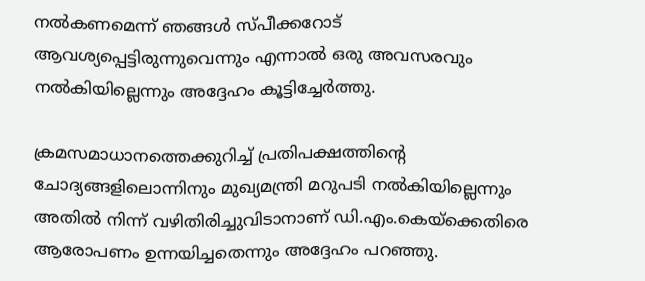നൽകണമെന്ന് ഞങ്ങൾ സ്പീക്കറോട് ആവശ്യപ്പെട്ടിരുന്നുവെന്നും എന്നാൽ ഒരു അവസരവും നൽകിയില്ലെന്നും അദ്ദേഹം കൂട്ടിച്ചേർത്തു.

ക്രമസമാധാനത്തെക്കുറിച്ച് പ്രതിപക്ഷത്തിന്റെ ചോദ്യങ്ങളിലൊന്നിനും മുഖ്യമന്ത്രി മറുപടി നൽകിയില്ലെന്നും അതിൽ നിന്ന് വഴിതിരിച്ചുവിടാനാണ് ഡി.എം.കെയ്‌ക്കെതിരെ ആരോപണം ഉന്നയിച്ചതെന്നും അദ്ദേഹം പറഞ്ഞു.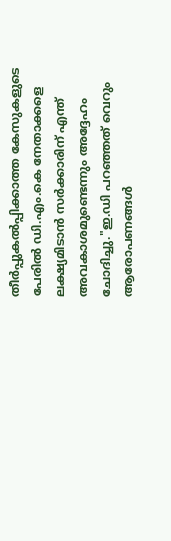തീർപ്പുകൽപ്പിക്കാത്ത കേസുകളുടെ പേരിൽ ഡി.എം.കെ നേതാക്കളെ ലക്ഷ്യമിടാൻ സർക്കാരിന് എന്ത് അവകാശമുണ്ടെന്നും അദ്ദേഹം ചോദിച്ചു."ഇ.ഡി പറഞ്ഞത് വെറും ആരോപണങ്ങൾ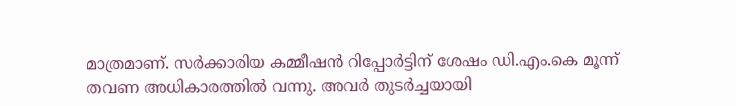മാത്രമാണ്. സർക്കാരിയ കമ്മീഷൻ റിപ്പോർട്ടിന് ശേഷം ഡി.എം.കെ മൂന്ന് തവണ അധികാരത്തിൽ വന്നു. അവർ തുടർച്ചയായി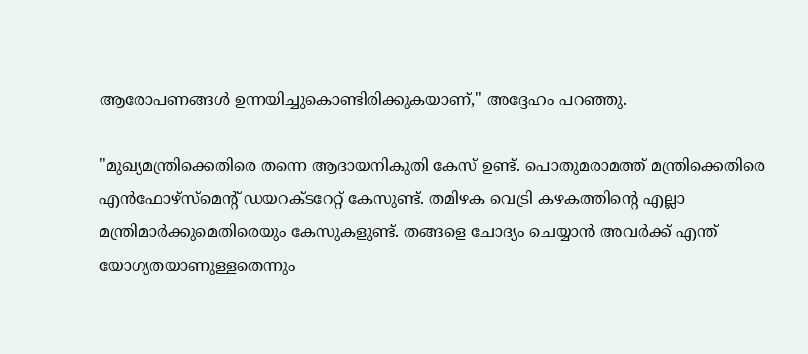ആരോപണങ്ങൾ ഉന്നയിച്ചുകൊണ്ടിരിക്കുകയാണ്," അദ്ദേഹം പറഞ്ഞു.

"മുഖ്യമന്ത്രിക്കെതിരെ തന്നെ ആദായനികുതി കേസ് ഉണ്ട്. പൊതുമരാമത്ത് മന്ത്രിക്കെതിരെ എൻഫോഴ്സ്മെന്റ് ഡയറക്ടറേറ്റ് കേസുണ്ട്. തമിഴക വെട്രി കഴകത്തിന്റെ എല്ലാ മന്ത്രിമാർക്കുമെതിരെയും കേസുകളുണ്ട്. തങ്ങളെ ചോദ്യം ചെയ്യാൻ അവർക്ക് എന്ത് യോഗ്യതയാണുള്ളതെന്നും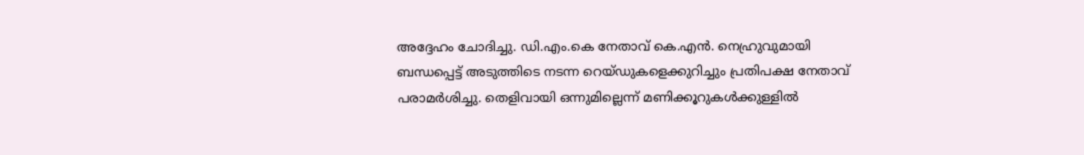അദ്ദേഹം ചോദിച്ചു. ഡി.എം.കെ നേതാവ് കെ.എൻ. നെഹ്രുവുമായി ബന്ധപ്പെട്ട് അടുത്തിടെ നടന്ന റെയ്ഡുകളെക്കുറിച്ചും പ്രതിപക്ഷ നേതാവ് പരാമർശിച്ചു. തെളിവായി ഒന്നുമില്ലെന്ന് മണിക്കൂറുകൾക്കുള്ളിൽ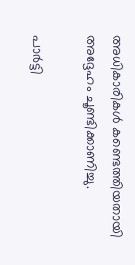അധികാരികൾ കണ്ടെത്തിയതായി അദ്ദേഹം ചൂണ്ടിക്കാണിച്ചു.

പാർട്ടി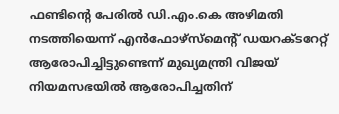ഫണ്ടിന്റെ പേരിൽ ഡി.എം.കെ അഴിമതി നടത്തിയെന്ന് എൻഫോഴ്സ്മെന്റ് ഡയറക്ടറേറ്റ് ആരോപിച്ചിട്ടുണ്ടെന്ന് മുഖ്യമന്ത്രി വിജയ് നിയമസഭയിൽ ആരോപിച്ചതിന്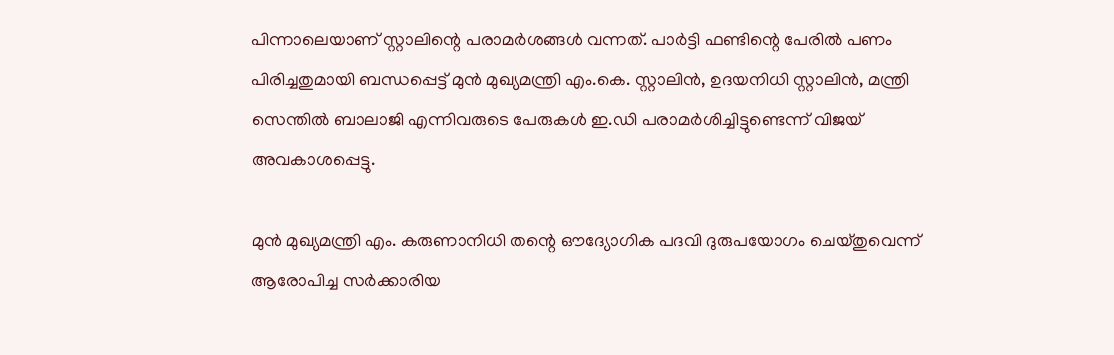പിന്നാലെയാണ് സ്റ്റാലിന്റെ പരാമർശങ്ങൾ വന്നത്. പാർട്ടി ഫണ്ടിന്റെ പേരിൽ പണം പിരിച്ചതുമായി ബന്ധപ്പെട്ട് മുൻ മുഖ്യമന്ത്രി എം.കെ. സ്റ്റാലിൻ, ഉദയനിധി സ്റ്റാലിൻ, മന്ത്രി സെന്തിൽ ബാലാജി എന്നിവരുടെ പേരുകൾ ഇ.ഡി പരാമർശിച്ചിട്ടുണ്ടെന്ന് വിജയ് അവകാശപ്പെട്ടു.

മുൻ മുഖ്യമന്ത്രി എം. കരുണാനിധി തന്റെ ഔദ്യോഗിക പദവി ദുരുപയോഗം ചെയ്തുവെന്ന് ആരോപിച്ച സർക്കാരിയ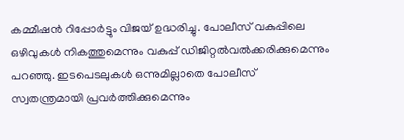കമ്മീഷൻ റിപ്പോർട്ടും വിജയ് ഉദ്ധരിച്ചു. പോലീസ് വകുപ്പിലെ ഒഴിവുകൾ നികത്തുമെന്നും വകുപ്പ് ഡിജിറ്റൽവൽക്കരിക്കുമെന്നും പറഞ്ഞു. ഇടപെടലുകൾ ഒന്നുമില്ലാതെ പോലീസ് സ്വതന്ത്രമായി പ്രവർത്തിക്കുമെന്നും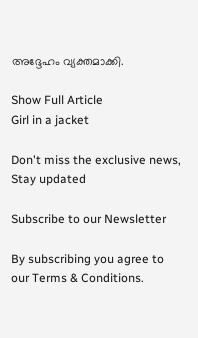അദ്ദേഹം വ്യക്തമാക്കി.

Show Full Article
Girl in a jacket

Don't miss the exclusive news, Stay updated

Subscribe to our Newsletter

By subscribing you agree to our Terms & Conditions.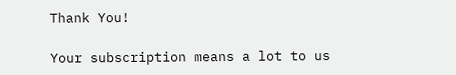Thank You!

Your subscription means a lot to us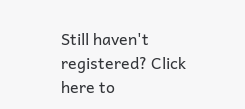Still haven't registered? Click here to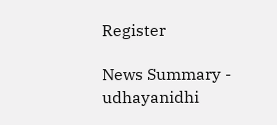Register

News Summary - udhayanidhi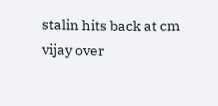stalin hits back at cm vijay over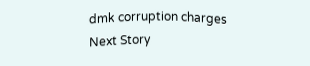dmk corruption charges
Next Story